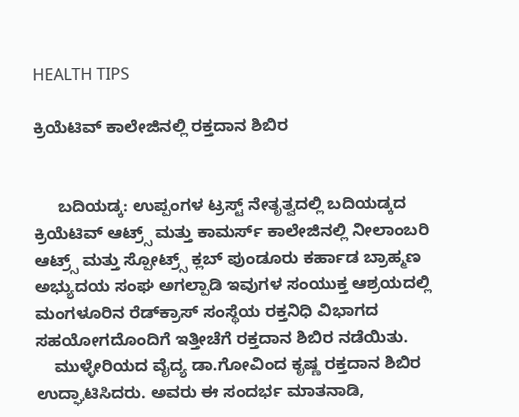HEALTH TIPS

ಕ್ರಿಯೆಟಿವ್ ಕಾಲೇಜಿನಲ್ಲಿ ರಕ್ತದಾನ ಶಿಬಿರ


     ಬದಿಯಡ್ಕ: ಉಪ್ಪಂಗಳ ಟ್ರಸ್ಟ್ ನೇತೃತ್ವದಲ್ಲಿ ಬದಿಯಡ್ಕದ ಕ್ರಿಯೆಟಿವ್ ಆಟ್ರ್ಸ್ ಮತ್ತು ಕಾಮರ್ಸ್ ಕಾಲೇಜಿನಲ್ಲಿ ನೀಲಾಂಬರಿ ಆಟ್ರ್ಸ್ ಮತ್ತು ಸ್ಪೋಟ್ರ್ಸ್ ಕ್ಲಬ್ ಪುಂಡೂರು ಕರ್ಹಾಡ ಬ್ರಾಹ್ಮಣ ಅಭ್ಯುದಯ ಸಂಘ ಅಗಲ್ಪಾಡಿ ಇವುಗಳ ಸಂಯುಕ್ತ ಆಶ್ರಯದಲ್ಲಿ ಮಂಗಳೂರಿನ ರೆಡ್‍ಕ್ರಾಸ್ ಸಂಸ್ಥೆಯ ರಕ್ತನಿಧಿ ವಿಭಾಗದ ಸಹಯೋಗದೊಂದಿಗೆ ಇತ್ತೀಚೆಗೆ ರಕ್ತದಾನ ಶಿಬಿರ ನಡೆಯಿತು.
    ಮುಳ್ಳೇರಿಯದ ವೈದ್ಯ ಡಾ.ಗೋವಿಂದ ಕೃಷ್ಣ ರಕ್ತದಾನ ಶಿಬಿರ ಉದ್ಘಾಟಿಸಿದರು. ಅವರು ಈ ಸಂದರ್ಭ ಮಾತನಾಡಿ,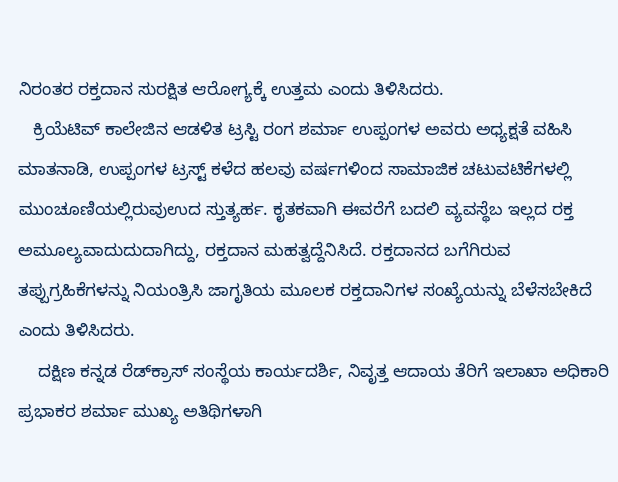ನಿರಂತರ ರಕ್ತದಾನ ಸುರಕ್ಷಿತ ಆರೋಗ್ಯಕ್ಕೆ ಉತ್ತಮ ಎಂದು ತಿಳಿಸಿದರು.
   ಕ್ರಿಯೆಟಿವ್ ಕಾಲೇಜಿನ ಆಡಳಿತ ಟ್ರಸ್ಟಿ ರಂಗ ಶರ್ಮಾ ಉಪ್ಪಂಗಳ ಅವರು ಅಧ್ಯಕ್ಷತೆ ವಹಿಸಿ ಮಾತನಾಡಿ, ಉಪ್ಪಂಗಳ ಟ್ರಸ್ಟ್ ಕಳೆದ ಹಲವು ವರ್ಷಗಳಿಂದ ಸಾಮಾಜಿಕ ಚಟುವಟಿಕೆಗಳಲ್ಲಿ ಮುಂಚೂಣಿಯಲ್ಲಿರುವುಉದ ಸ್ತುತ್ಯರ್ಹ. ಕೃತಕವಾಗಿ ಈವರೆಗೆ ಬದಲಿ ವ್ಯವಸ್ಥೆಬ ಇಲ್ಲದ ರಕ್ತ ಅಮೂಲ್ಯವಾದುದುದಾಗಿದ್ದು, ರಕ್ತದಾನ ಮಹತ್ವದ್ದೆನಿಸಿದೆ. ರಕ್ತದಾನದ ಬಗೆಗಿರುವ ತಪ್ಪುಗ್ರಹಿಕೆಗಳನ್ನು ನಿಯಂತ್ರಿಸಿ ಜಾಗೃತಿಯ ಮೂಲಕ ರಕ್ತದಾನಿಗಳ ಸಂಖ್ಯೆಯನ್ನು ಬೆಳೆಸಬೇಕಿದೆ ಎಂದು ತಿಳಿಸಿದರು.
    ದಕ್ಷಿಣ ಕನ್ನಡ ರೆಡ್‍ಕ್ರಾಸ್ ಸಂಸ್ಥೆಯ ಕಾರ್ಯದರ್ಶಿ, ನಿವೃತ್ತ ಆದಾಯ ತೆರಿಗೆ ಇಲಾಖಾ ಅಧಿಕಾರಿ ಪ್ರಭಾಕರ ಶರ್ಮಾ ಮುಖ್ಯ ಅತಿಥಿಗಳಾಗಿ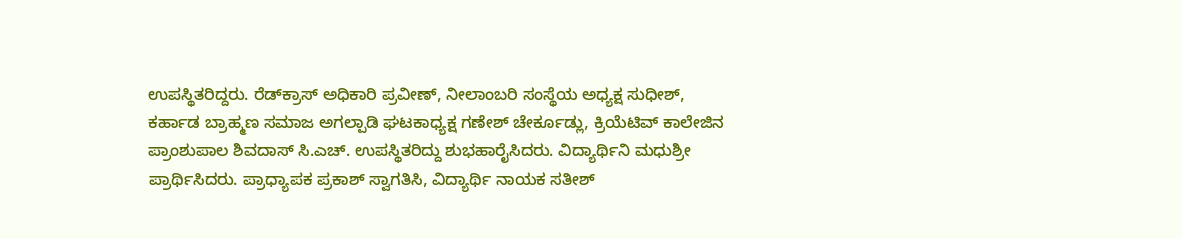ಉಪಸ್ಥಿತರಿದ್ದರು. ರೆಡ್‍ಕ್ರಾಸ್ ಅಧಿಕಾರಿ ಪ್ರವೀಣ್, ನೀಲಾಂಬರಿ ಸಂಸ್ಥೆಯ ಅಧ್ಯಕ್ಷ ಸುಧೀಶ್, ಕರ್ಹಾಡ ಬ್ರಾಹ್ಮಣ ಸಮಾಜ ಅಗಲ್ಪಾಡಿ ಘಟಕಾಧ್ಯಕ್ಷ ಗಣೇಶ್ ಚೇರ್ಕೂಡ್ಲು, ಕ್ರಿಯೆಟಿವ್ ಕಾಲೇಜಿನ ಪ್ರಾಂಶುಪಾಲ ಶಿವದಾಸ್ ಸಿ.ಎಚ್. ಉಪಸ್ಥಿತರಿದ್ದು ಶುಭಹಾರೈಸಿದರು. ವಿದ್ಯಾರ್ಥಿನಿ ಮಧುಶ್ರೀ ಪ್ರಾರ್ಥಿಸಿದರು. ಪ್ರಾಧ್ಯಾಪಕ ಪ್ರಕಾಶ್ ಸ್ವಾಗತಿಸಿ, ವಿದ್ಯಾರ್ಥಿ ನಾಯಕ ಸತೀಶ್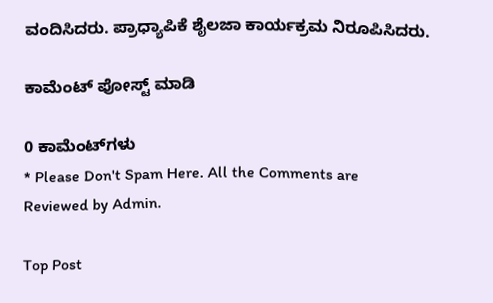ವಂದಿಸಿದರು. ಪ್ರಾಧ್ಯಾಪಿಕೆ ಶೈಲಜಾ ಕಾರ್ಯಕ್ರಮ ನಿರೂಪಿಸಿದರು.

ಕಾಮೆಂಟ್‌‌ ಪೋಸ್ಟ್‌ ಮಾಡಿ

0 ಕಾಮೆಂಟ್‌ಗಳು
* Please Don't Spam Here. All the Comments are Reviewed by Admin.

Top Post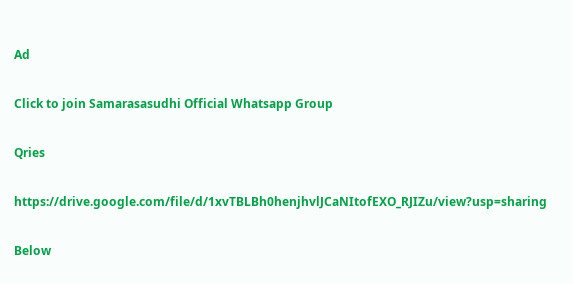Ad

Click to join Samarasasudhi Official Whatsapp Group

Qries

https://drive.google.com/file/d/1xvTBLBh0henjhvlJCaNItofEXO_RJIZu/view?usp=sharing

Below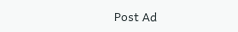Post Ad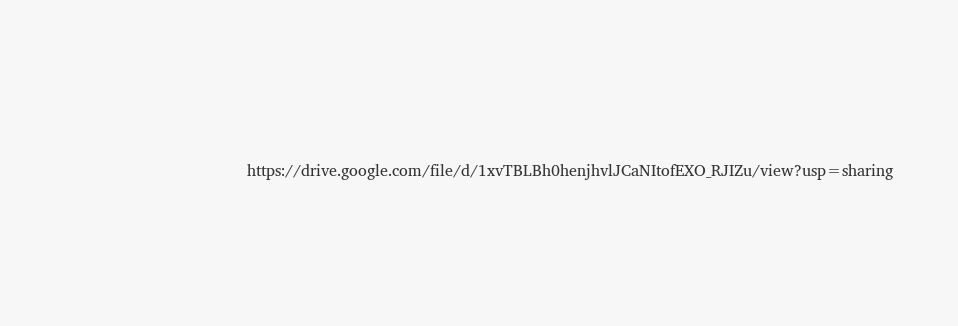https://drive.google.com/file/d/1xvTBLBh0henjhvlJCaNItofEXO_RJIZu/view?usp=sharing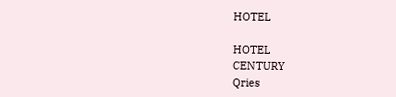HOTEL

HOTEL
CENTURY
Qries